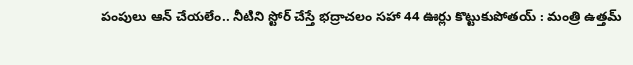పంపులు ఆన్ చేయలేం.. నీటిని స్టోర్ చేస్తే భద్రాచలం సహా 44 ఊర్లు కొట్టుకుపోతయ్ : మంత్రి ఉత్తమ్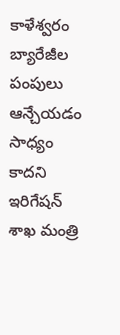కాళేశ్వరం బ్యారేజీల పంపులు ఆన్చేయడం సాధ్యం కాదని ఇరిగేషన్ శాఖ మంత్రి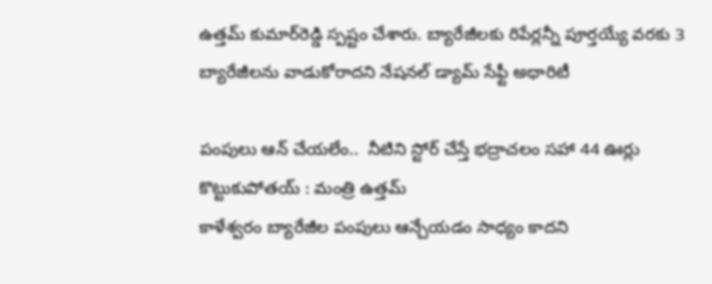ఉత్తమ్ కుమార్‌‌‌‌‌‌‌‌రెడ్డి స్పష్టం చేశారు. బ్యారేజీలకు రిపేర్లన్నీ పూర్తయ్యే వరకు 3 బ్యారేజీలను వాడుకోరాదని నేషనల్ డ్యామ్ సేఫ్టీ అథారిటీ

పంపులు ఆన్ చేయలేం..  నీటిని స్టోర్ చేస్తే భద్రాచలం సహా 44 ఊర్లు కొట్టుకుపోతయ్ : మంత్రి ఉత్తమ్
కాళేశ్వరం బ్యారేజీల పంపులు ఆన్చేయడం సాధ్యం కాదని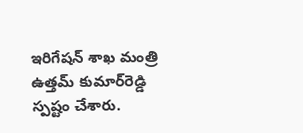ఇరిగేషన్ శాఖ మంత్రి ఉత్తమ్ కుమార్‌‌‌‌‌‌‌‌రెడ్డి స్పష్టం చేశారు.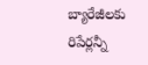బ్యారేజీలకు రిపేర్లన్నీ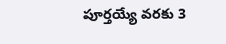పూర్తయ్యే వరకు 3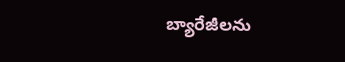బ్యారేజీలను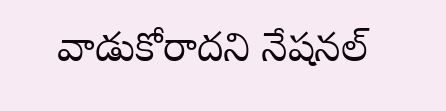వాడుకోరాదని నేషనల్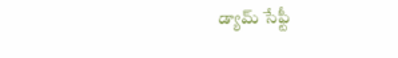డ్యామ్ సేఫ్టీ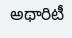అథారిటీ